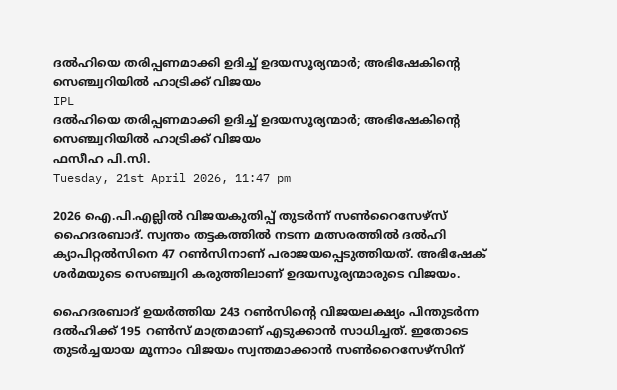ദല്‍ഹിയെ തരിപ്പണമാക്കി ഉദിച്ച് ഉദയസൂര്യന്മാര്‍; അഭിഷേകിന്റെ സെഞ്ച്വറിയില്‍ ഹാട്രിക്ക് വിജയം
IPL
ദല്‍ഹിയെ തരിപ്പണമാക്കി ഉദിച്ച് ഉദയസൂര്യന്മാര്‍; അഭിഷേകിന്റെ സെഞ്ച്വറിയില്‍ ഹാട്രിക്ക് വിജയം
ഫസീഹ പി.സി.
Tuesday, 21st April 2026, 11:47 pm

2026 ഐ.പി.എല്ലില്‍ വിജയകുതിപ്പ് തുടര്‍ന്ന് സണ്‍റൈസേഴ്സ് ഹൈദരബാദ്. സ്വന്തം തട്ടകത്തില്‍ നടന്ന മത്സരത്തില്‍ ദല്‍ഹി ക്യാപിറ്റല്‍സിനെ 47 റണ്‍സിനാണ് പരാജയപ്പെടുത്തിയത്. അഭിഷേക് ശര്‍മയുടെ സെഞ്ച്വറി കരുത്തിലാണ് ഉദയസൂര്യന്മാരുടെ വിജയം.

ഹൈദരബാദ് ഉയര്‍ത്തിയ 243 റണ്‍സിന്റെ വിജയലക്ഷ്യം പിന്തുടര്‍ന്ന ദല്‍ഹിക്ക് 195 റണ്‍സ് മാത്രമാണ് എടുക്കാന്‍ സാധിച്ചത്. ഇതോടെ തുടര്‍ച്ചയായ മൂന്നാം വിജയം സ്വന്തമാക്കാന്‍ സണ്‍റൈസേഴ്‌സിന്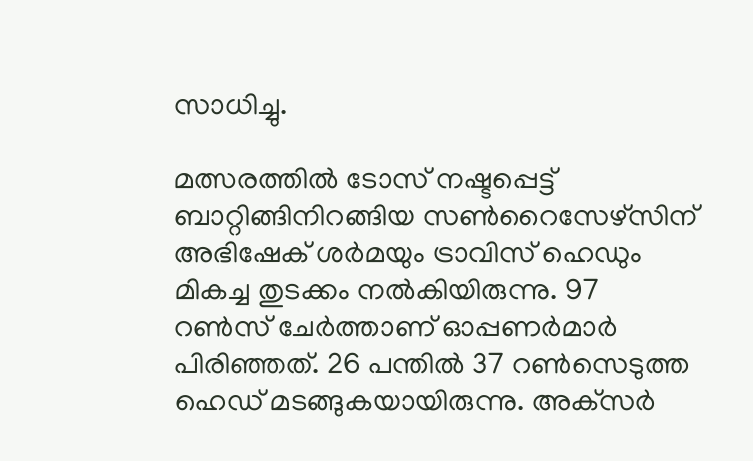സാധിച്ചു.

മത്സരത്തില്‍ ടോസ് നഷ്ടപ്പെട്ട് ബാറ്റിങ്ങിനിറങ്ങിയ സണ്‍റൈസേഴ്‌സിന് അഭിഷേക് ശര്‍മയും ട്രാവിസ് ഹെഡും മികച്ച തുടക്കം നല്‍കിയിരുന്നു. 97 റണ്‍സ് ചേര്‍ത്താണ് ഓപ്പണര്‍മാര്‍ പിരിഞ്ഞത്. 26 പന്തില്‍ 37 റണ്‍സെടുത്ത ഹെഡ് മടങ്ങുകയായിരുന്നു. അക്‌സര്‍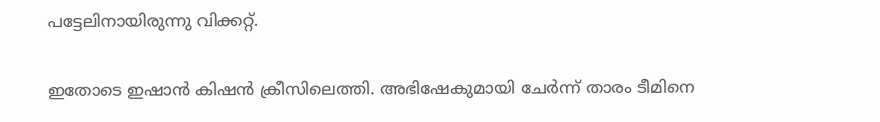പട്ടേലിനായിരുന്നു വിക്കറ്റ്.

ഇതോടെ ഇഷാന്‍ കിഷന്‍ ക്രീസിലെത്തി. അഭിഷേകുമായി ചേര്‍ന്ന് താരം ടീമിനെ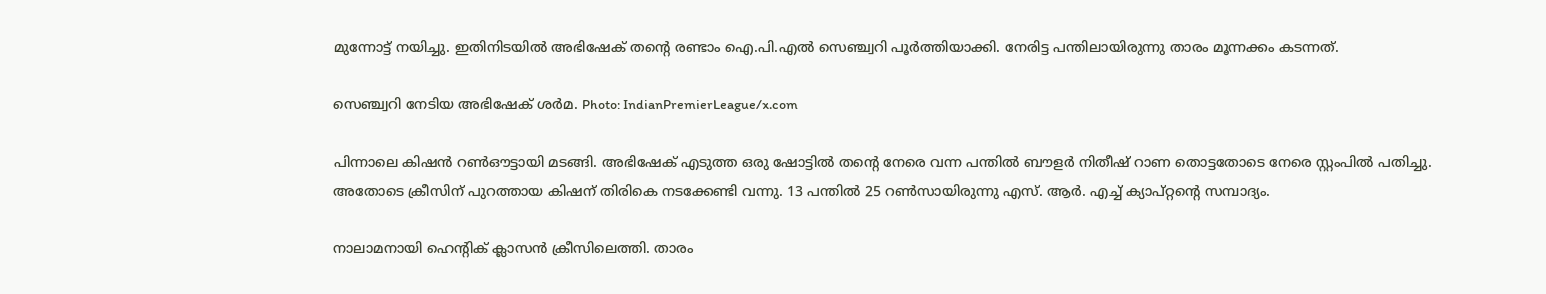മുന്നോട്ട് നയിച്ചു. ഇതിനിടയില്‍ അഭിഷേക് തന്റെ രണ്ടാം ഐ.പി.എല്‍ സെഞ്ച്വറി പൂര്‍ത്തിയാക്കി. നേരിട്ട പന്തിലായിരുന്നു താരം മൂന്നക്കം കടന്നത്.

സെഞ്ച്വറി നേടിയ അഭിഷേക് ശർമ. Photo: IndianPremierLeague/x.com

പിന്നാലെ കിഷന്‍ റണ്‍ഔട്ടായി മടങ്ങി. അഭിഷേക് എടുത്ത ഒരു ഷോട്ടില്‍ തന്റെ നേരെ വന്ന പന്തില്‍ ബൗളര്‍ നിതീഷ് റാണ തൊട്ടതോടെ നേരെ സ്റ്റംപില്‍ പതിച്ചു. അതോടെ ക്രീസിന് പുറത്തായ കിഷന് തിരികെ നടക്കേണ്ടി വന്നു. 13 പന്തില്‍ 25 റണ്‍സായിരുന്നു എസ്. ആര്‍. എച്ച് ക്യാപ്റ്റന്റെ സമ്പാദ്യം.

നാലാമനായി ഹെന്റിക് ക്ലാസന്‍ ക്രീസിലെത്തി. താരം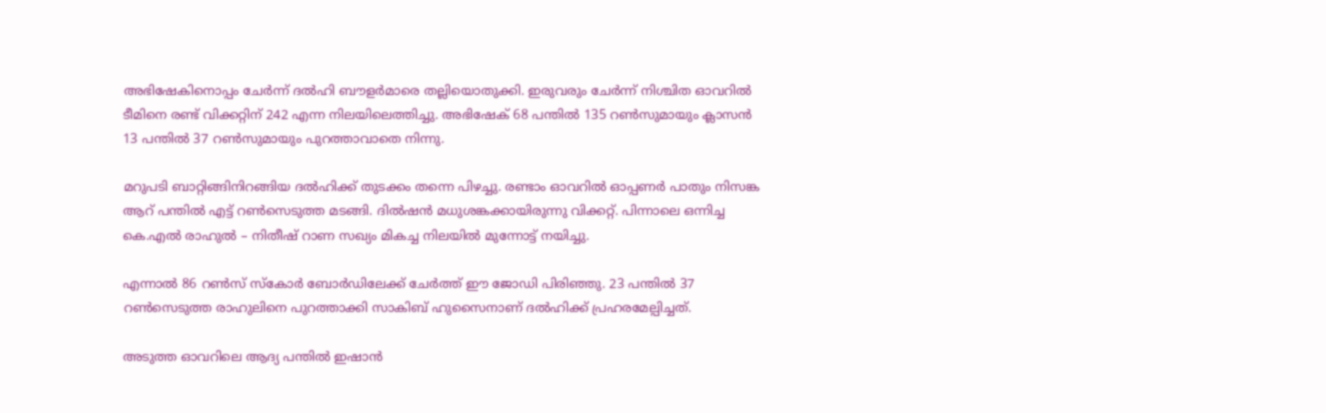അഭിഷേകിനൊപ്പം ചേര്‍ന്ന് ദല്‍ഹി ബൗളര്‍മാരെ തല്ലിയൊതുക്കി. ഇരുവരും ചേര്‍ന്ന് നിശ്ചിത ഓവറില്‍ ടീമിനെ രണ്ട് വിക്കറ്റിന് 242 എന്ന നിലയിലെത്തിച്ചു. അഭിഷേക് 68 പന്തില്‍ 135 റണ്‍സുമായും ക്ലാസന്‍ 13 പന്തില്‍ 37 റണ്‍സുമായും പുറത്താവാതെ നിന്നു.

മറുപടി ബാറ്റിങ്ങിനിറങ്ങിയ ദല്‍ഹിക്ക് തുടക്കം തന്നെ പിഴച്ചു. രണ്ടാം ഓവറില്‍ ഓപ്പണര്‍ പാതും നിസങ്ക ആറ് പന്തില്‍ എട്ട് റണ്‍സെടുത്ത മടങ്ങി. ദില്‍ഷന്‍ മധുശങ്കക്കായിരുന്നു വിക്കറ്റ്. പിന്നാലെ ഒന്നിച്ച കെ.എല്‍ രാഹുല്‍ – നിതീഷ് റാണ സഖ്യം മികച്ച നിലയില്‍ മുന്നോട്ട് നയിച്ചു.

എന്നാല്‍ 86 റണ്‍സ് സ്‌കോര്‍ ബോര്‍ഡിലേക്ക് ചേര്‍ത്ത് ഈ ജോഡി പിരിഞ്ഞു. 23 പന്തില്‍ 37 റണ്‍സെടുത്ത രാഹുലിനെ പുറത്താക്കി സാകിബ് ഹുസൈനാണ് ദല്‍ഹിക്ക് പ്രഹരമേല്പിച്ചത്.

അടുത്ത ഓവറിലെ ആദ്യ പന്തില്‍ ഇഷാന്‍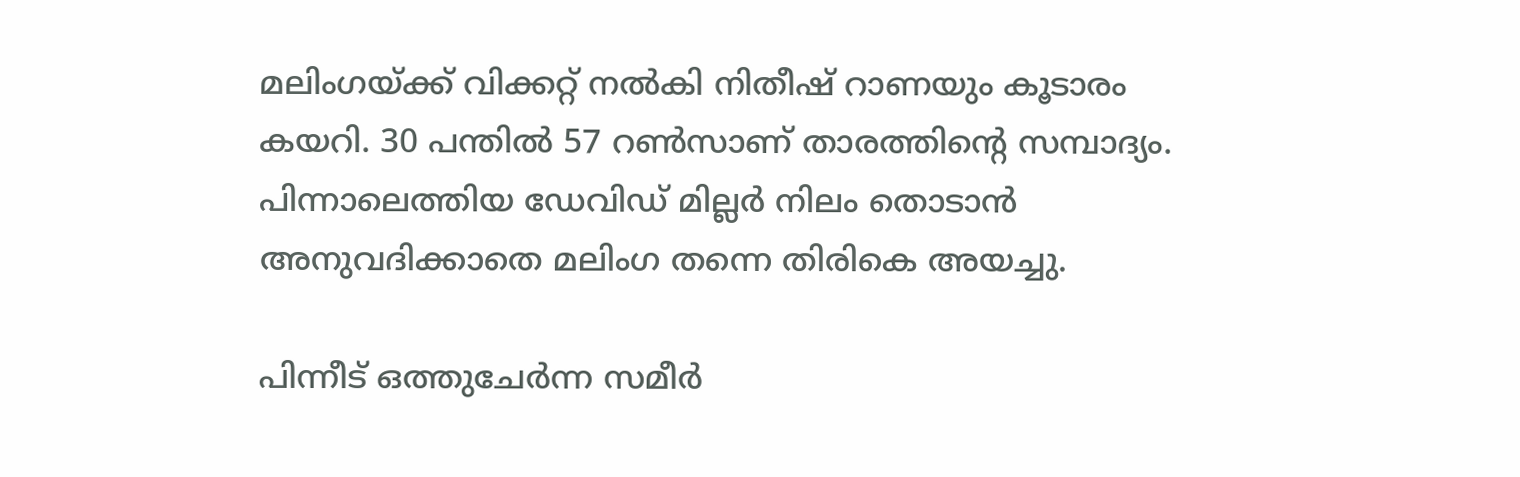മലിംഗയ്ക്ക് വിക്കറ്റ് നല്‍കി നിതീഷ് റാണയും കൂടാരം കയറി. 30 പന്തില്‍ 57 റണ്‍സാണ് താരത്തിന്റെ സമ്പാദ്യം. പിന്നാലെത്തിയ ഡേവിഡ് മില്ലര്‍ നിലം തൊടാന്‍ അനുവദിക്കാതെ മലിംഗ തന്നെ തിരികെ അയച്ചു.

പിന്നീട് ഒത്തുചേര്‍ന്ന സമീര്‍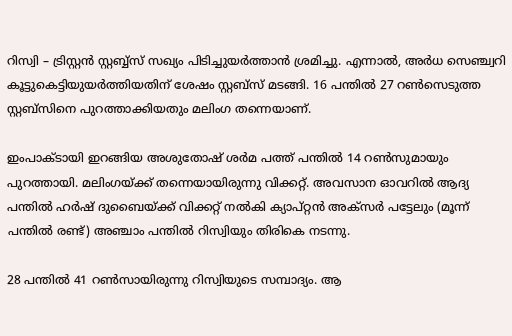റിസ്വി – ട്രിസ്റ്റന്‍ സ്റ്റബ്ബ്‌സ് സഖ്യം പിടിച്ചുയര്‍ത്താന്‍ ശ്രമിച്ചു. എന്നാല്‍, അര്‍ധ സെഞ്ച്വറി കൂട്ടുകെട്ടിയുയര്‍ത്തിയതിന് ശേഷം സ്റ്റബ്‌സ് മടങ്ങി. 16 പന്തില്‍ 27 റണ്‍സെടുത്ത സ്റ്റബ്സിനെ പുറത്താക്കിയതും മലിംഗ തന്നെയാണ്.

ഇംപാക്ടായി ഇറങ്ങിയ അശുതോഷ് ശര്‍മ പത്ത് പന്തില്‍ 14 റണ്‍സുമായും പുറത്തായി. മലിംഗയ്ക്ക് തന്നെയായിരുന്നു വിക്കറ്റ്. അവസാന ഓവറില്‍ ആദ്യ പന്തില്‍ ഹര്‍ഷ് ദുബൈയ്ക്ക് വിക്കറ്റ് നല്‍കി ക്യാപ്റ്റന്‍ അക്സര്‍ പട്ടേലും (മൂന്ന് പന്തില്‍ രണ്ട്) അഞ്ചാം പന്തില്‍ റിസ്വിയും തിരികെ നടന്നു.

28 പന്തില്‍ 41 റണ്‍സായിരുന്നു റിസ്വിയുടെ സമ്പാദ്യം. ആ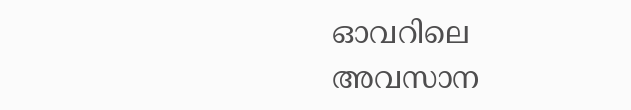ഓവറിലെ അവസാന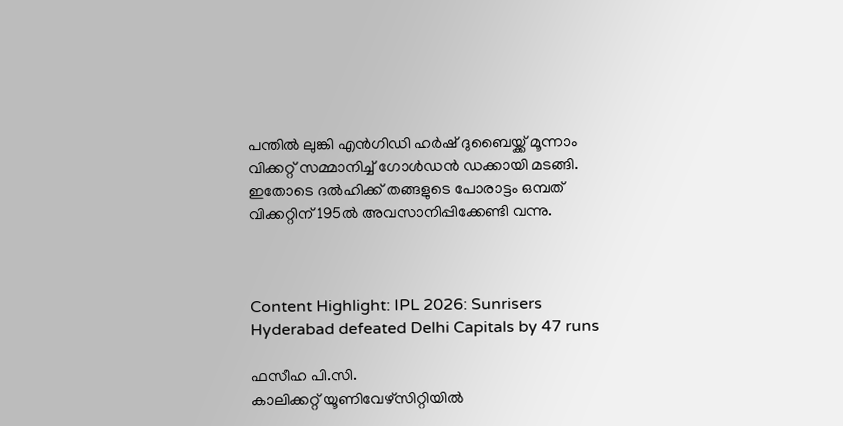പന്തില്‍ ലുങ്കി എന്‍ഗിഡി ഹര്‍ഷ് ദുബൈയ്ക്ക് മൂന്നാം വിക്കറ്റ് സമ്മാനിച്ച് ഗോള്‍ഡന്‍ ഡക്കായി മടങ്ങി. ഇതോടെ ദല്‍ഹിക്ക് തങ്ങളുടെ പോരാട്ടം ഒമ്പത് വിക്കറ്റിന് 195ല്‍ അവസാനിപ്പിക്കേണ്ടി വന്നു.



Content Highlight: IPL 2026: Sunrisers Hyderabad defeated Delhi Capitals by 47 runs

ഫസീഹ പി.സി.
കാലിക്കറ്റ് യൂണിവേഴ്‌സിറ്റിയില്‍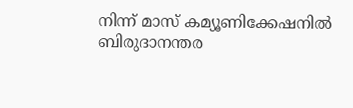നിന്ന് മാസ് കമ്യൂണിക്കേഷനില്‍ ബിരുദാനന്തര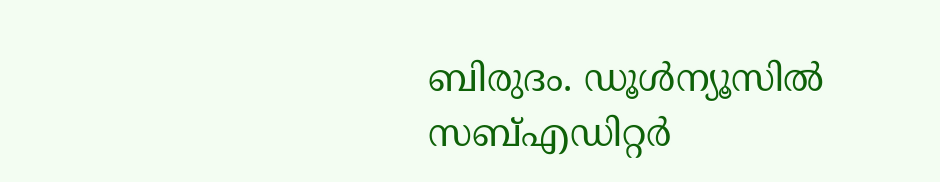ബിരുദം. ഡൂള്‍ന്യൂസില്‍ സബ്എഡിറ്റര്‍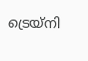ട്രെയ്‌നി